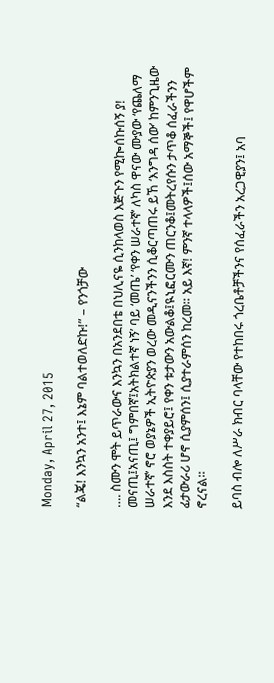Monday, April 27, 2015

“ልጄ! እንኳን አንተ፤ እኔም ባልተወለድኩ!” – የንጎቻው

…. ስሙን ሞት ይጥራውና እንኳን በአንደበቴ በህሊናዬ ሲንከላወስ እጅጉን የሚኰሰኩሰኝ ያ! መናጢ፤አናጢ፤ ግምበኛ፤አትክልተኛ ነኝ’ ባይ ‘መጤ’ ‘የቀን ሠራተኛ’ ለካስ ዋናው ሙያው ‘የጨለማ ሠራተኛ’ ኖሮ ወያኔዎች ኢትዮጵያን ወረው መዲናንችንን ሲቆርጣጠሩ ይኸ ‘እንግዳ ሰው’ ከምንጊዜው እንደ እስስት ተቀያይሮ፤ የቀን ቱታውን አውልቆ፤ዪኒፎርሙን ጠርንቆ፤መትረየሱን ታጥቆ ሰፈራችንን ፊታውራሪ ሆኖ ሲያምሰን፤ ሲያተራምሰን ከረመ። አይ እኛ! ምንኛ ተላላዎች፤ሰው አማኞች፤ የዋሆችም ኖረናል።

ይባስ ብሎ ለሥራ ክብር ባላቸው የተከበሩ ጎረቤቶቻችንና የሰፈራችን አረጋዊያን፤ አባ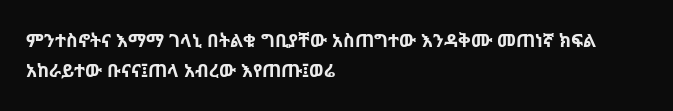ምንተስኖትና እማማ ገላኒ በትልቁ ግቢያቸው አስጠግተው እንዳቅሙ መጠነኛ ክፍል አከራይተው ቡናና፤ጠላ አብረው እየጠጡ፤ወሬ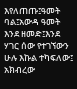እየለጠጡ፤ዓመት ባል፤አውዳ ዓመት እንደ ዘመድ፤እንደ ሃገር ሰው የተገኘውን ሁሉ እኩል ተካፍለው፤ አክብረው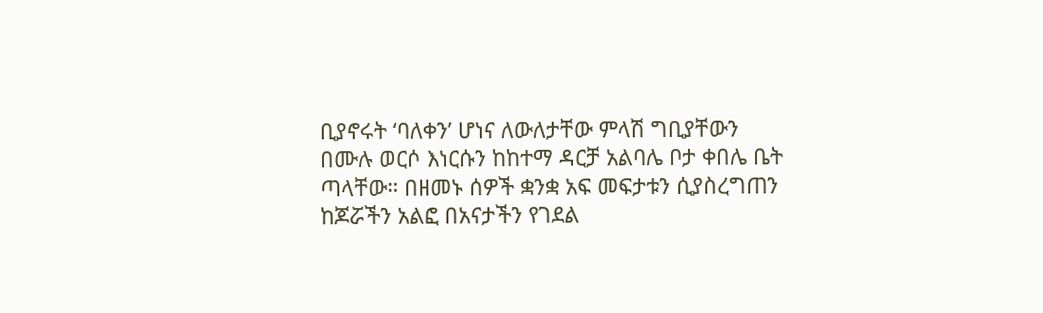ቢያኖሩት ‘ባለቀን’ ሆነና ለውለታቸው ምላሽ ግቢያቸውን በሙሉ ወርሶ እነርሱን ከከተማ ዳርቻ አልባሌ ቦታ ቀበሌ ቤት ጣላቸው። በዘመኑ ሰዎች ቋንቋ አፍ መፍታቱን ሲያስረግጠን ከጆሯችን አልፎ በአናታችን የገደል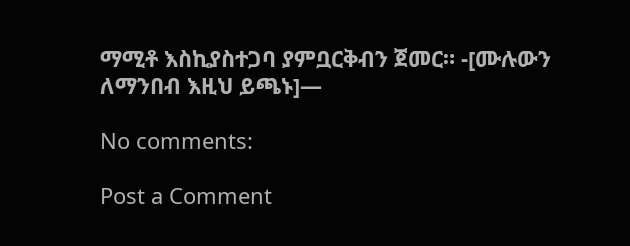ማሚቶ እስኪያስተጋባ ያምቧርቅብን ጀመር። -[ሙሉውን ለማንበብ እዚህ ይጫኑ]—

No comments:

Post a Comment